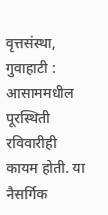वृत्तसंस्था, गुवाहाटी : आसाममधील पूरस्थिती रविवारीही कायम होती. या नैसर्गिक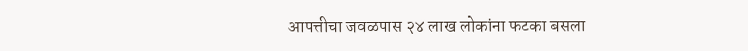आपत्तीचा जवळपास २४ लाख लोकांना फटका बसला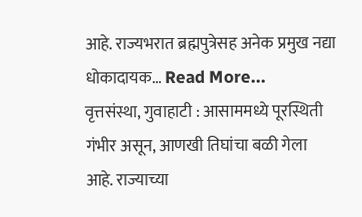आहे. राज्यभरात ब्रह्मपुत्रेसह अनेक प्रमुख नद्या धोकादायक… Read More...
वृत्तसंस्था, गुवाहाटी : आसाममध्ये पूरस्थिती गंभीर असून, आणखी तिघांचा बळी गेला आहे. राज्याच्या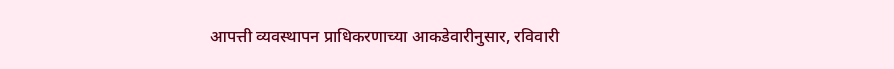आपत्ती व्यवस्थापन प्राधिकरणाच्या आकडेवारीनुसार, रविवारी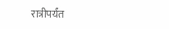रात्रीपर्यंत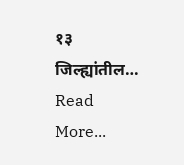१३ जिल्ह्यांतील… Read More...